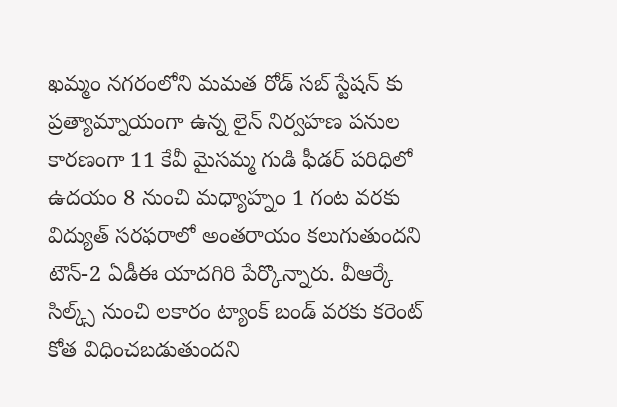ఖమ్మం నగరంలోని మమత రోడ్ సబ్ స్టేషన్ కు ప్రత్యామ్నాయంగా ఉన్న లైన్ నిర్వహణ పనుల కారణంగా 11 కేవీ మైసమ్మ గుడి ఫీడర్ పరిధిలో ఉదయం 8 నుంచి మధ్యాహ్నం 1 గంట వరకు విద్యుత్ సరఫరాలో అంతరాయం కలుగుతుందని టౌన్-2 ఏడీఈ యాదగిరి పేర్కొన్నారు. వీఆర్కే సిల్క్స్ నుంచి లకారం ట్యాంక్ బండ్ వరకు కరెంట్ కోత విధించబడుతుందని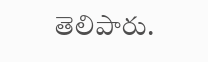తెలిపారు.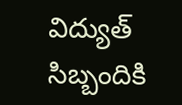విద్యుత్ సిబ్బందికి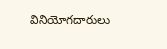వినియోగదారులు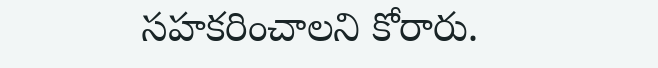సహకరించాలని కోరారు.